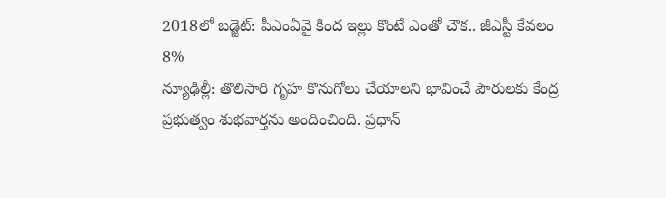2018లో బడ్జెట్: పీఎంఏవై కింద ఇల్లు కొంటే ఎంతో చౌక.. జీఎస్టీ కేవలం 8%
న్యూఢిల్లీ: తొలిసారి గృహ కొనుగోలు చేయాలని భావించే పౌరులకు కేంద్ర ప్రభుత్వం శుభవార్తను అందించింది. ప్రధాన్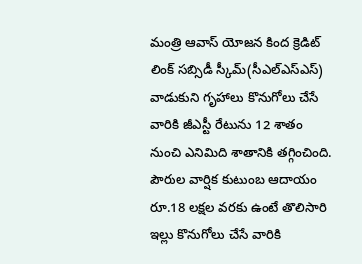మంత్రి ఆవాస్ యోజన కింద క్రెడిట్ లింక్ సబ్సిడీ స్కీమ్(సీఎల్ఎస్ఎస్) వాడుకుని గృహాలు కొనుగోలు చేసే వారికి జీఎస్టీ రేటును 12 శాతం నుంచి ఎనిమిది శాతానికి తగ్గించింది. పౌరుల వార్షిక కుటుంబ ఆదాయం రూ.18 లక్షల వరకు ఉంటే తొలిసారి ఇల్లు కొనుగోలు చేసే వారికి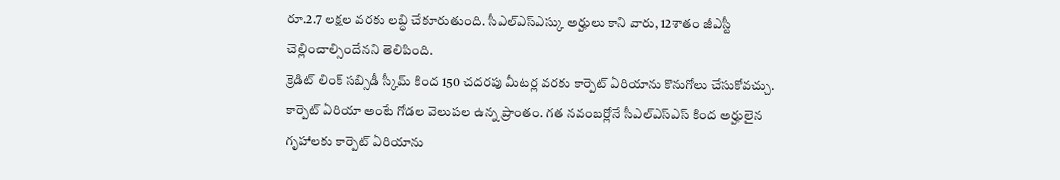రూ.2.7 లక్షల వరకు లబ్ధి చేకూరుతుంది. సీఎల్ఎస్ఎస్కు అర్హులు కాని వారు, 12శాతం జీఎస్టీ చెల్లించాల్సిందేనని తెలిపింది.
క్రెడిట్ లింక్ సబ్సిడీ స్కీమ్ కింద 150 చదరపు మీటర్ల వరకు కార్పెట్ ఏరియాను కొనుగోలు చేసుకోవచ్చు. కార్పెట్ ఏరియా అంటే గోడల వెలుపల ఉన్న ప్రాంతం. గత నవంబర్లోనే సీఎల్ఎస్ఎస్ కింద అర్హులైన గృహాలకు కార్పెట్ ఏరియాను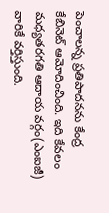పెంచాలన్న ప్రతిపాదనను కేంద్ర కేబినెట్ ఆమోదించింది. ఇది కేవలం మధ్యతరగతి ఆదాయ వర్గం(ఎంఐజీ) వారికే వర్తిస్తుంది.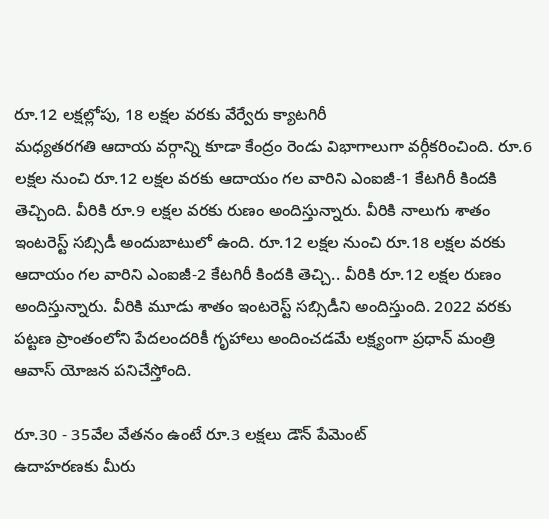రూ.12 లక్షల్లోపు, 18 లక్షల వరకు వేర్వేరు క్యాటగిరీ
మధ్యతరగతి ఆదాయ వర్గాన్ని కూడా కేంద్రం రెండు విభాగాలుగా వర్గీకరించింది. రూ.6 లక్షల నుంచి రూ.12 లక్షల వరకు ఆదాయం గల వారిని ఎంఐజీ-1 కేటగిరీ కిందకి తెచ్చింది. వీరికి రూ.9 లక్షల వరకు రుణం అందిస్తున్నారు. వీరికి నాలుగు శాతం ఇంటరెస్ట్ సబ్సిడీ అందుబాటులో ఉంది. రూ.12 లక్షల నుంచి రూ.18 లక్షల వరకు ఆదాయం గల వారిని ఎంఐజీ-2 కేటగిరీ కిందకి తెచ్చి.. వీరికి రూ.12 లక్షల రుణం అందిస్తున్నారు. వీరికి మూడు శాతం ఇంటరెస్ట్ సబ్సిడీని అందిస్తుంది. 2022 వరకు పట్టణ ప్రాంతంలోని పేదలందరికీ గృహాలు అందించడమే లక్ష్యంగా ప్రధాన్ మంత్రి ఆవాస్ యోజన పనిచేస్తోంది.

రూ.30 - 35వేల వేతనం ఉంటే రూ.3 లక్షలు డౌన్ పేమెంట్
ఉదాహరణకు మీరు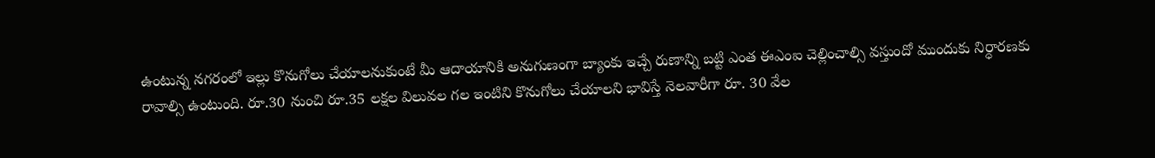ఉంటున్న నగరంలో ఇల్లు కొనుగోలు చేయాలనుకుంటే మీ ఆదాయానికి అనుగుణంగా బ్యాంకు ఇచ్చే రుణాన్ని బట్టి ఎంత ఈఎంఐ చెల్లించాల్సి వస్తుందో ముందుకు నిర్ధారణకు రావాల్సి ఉంటుంది. రూ.30 నుంచి రూ.35 లక్షల విలువల గల ఇంటిని కొనుగోలు చేయాలని భావిస్తే నెలవారీగా రూ. 30 వేల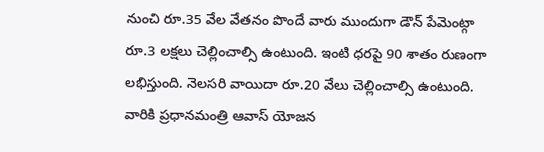నుంచి రూ.35 వేల వేతనం పొందే వారు ముందుగా డౌన్ పేమెంట్గా రూ.3 లక్షలు చెల్లించాల్సి ఉంటుంది. ఇంటి ధరపై 90 శాతం రుణంగా లభిస్తుంది. నెలసరి వాయిదా రూ.20 వేలు చెల్లించాల్సి ఉంటుంది. వారికి ప్రధానమంత్రి ఆవాస్ యోజన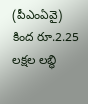(పీఎంఏవై) కింద రూ.2.25 లక్షల లబ్ధి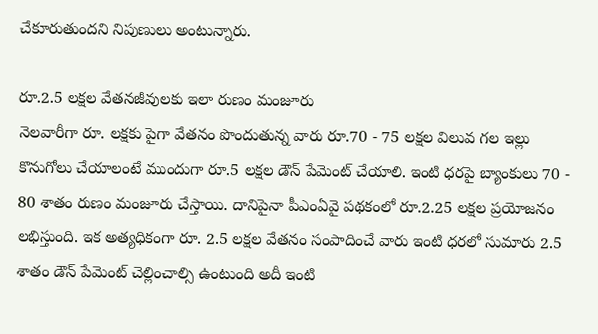చేకూరుతుందని నిపుణులు అంటున్నారు.

రూ.2.5 లక్షల వేతనజీవులకు ఇలా రుణం మంజూరు
నెలవారీగా రూ. లక్షకు పైగా వేతనం పొందుతున్న వారు రూ.70 - 75 లక్షల విలువ గల ఇల్లు కొనుగోలు చేయాలంటే ముందుగా రూ.5 లక్షల డౌన్ పేమెంట్ చేయాలి. ఇంటి ధరపై బ్యాంకులు 70 - 80 శాతం రుణం మంజూరు చేస్తాయి. దానిపైనా పీఎంఏవై పథకంలో రూ.2.25 లక్షల ప్రయోజనం లభిస్తుంది. ఇక అత్యధికంగా రూ. 2.5 లక్షల వేతనం సంపాదించే వారు ఇంటి ధరలో సుమారు 2.5 శాతం డౌన్ పేమెంట్ చెల్లించాల్సి ఉంటుంది అదీ ఇంటి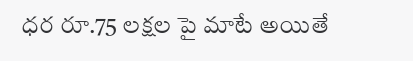ధర రూ.75 లక్షల పై మాటే అయితే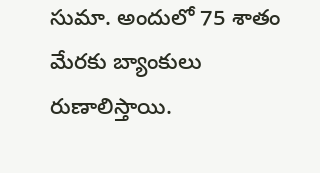సుమా. అందులో 75 శాతం మేరకు బ్యాంకులు రుణాలిస్తాయి.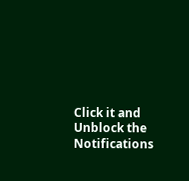Click it and Unblock the Notifications